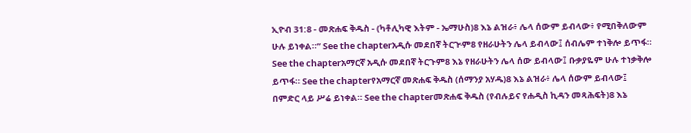ኢዮብ 31:8 - መጽሐፍ ቅዱስ - (ካቶሊካዊ እትም - ኤማሁስ)8 እኔ ልዝራ፥ ሌላ ሰውም ይብላው፥ የሚበቅለውም ሁሉ ይነቀል።” See the chapterአዲሱ መደበኛ ትርጒም8 የዘራሁትን ሌላ ይብላው፤ ሰብሌም ተነቅሎ ይጥፋ። See the chapterአማርኛ አዲሱ መደበኛ ትርጉም8 እኔ የዘራሁትን ሌላ ሰው ይብላው፤ ቡቃያዬም ሁሉ ተነቃቅሎ ይጥፋ። See the chapterየአማርኛ መጽሐፍ ቅዱስ (ሰማንያ አሃዱ)8 እኔ ልዝራ፥ ሌላ ሰውም ይብላው፤ በምድር ላይ ሥሬ ይነቀል። See the chapterመጽሐፍ ቅዱስ (የብሉይና የሐዲስ ኪዳን መጻሕፍት)8 እኔ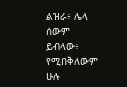ልዝራ፥ ሌላ ሰውም ይብላው፥ የሚበቅለውም ሁሉ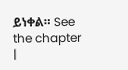ይነቀል። See the chapter |